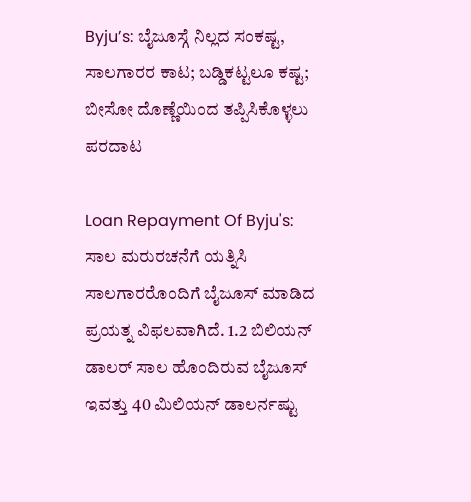Byju’s: ಬೈಜೂಸ್ಗೆ ನಿಲ್ಲದ ಸಂಕಷ್ಟ, ಸಾಲಗಾರರ ಕಾಟ; ಬಡ್ಡಿಕಟ್ಟಲೂ ಕಷ್ಟ; ಬೀಸೋ ದೊಣ್ಣೆಯಿಂದ ತಪ್ಪಿಸಿಕೊಳ್ಳಲು ಪರದಾಟ

Loan Repayment Of Byju's: ಸಾಲ ಮರುರಚನೆಗೆ ಯತ್ನಿಸಿ ಸಾಲಗಾರರೊಂದಿಗೆ ಬೈಜೂಸ್ ಮಾಡಿದ ಪ್ರಯತ್ನ ವಿಫಲವಾಗಿದೆ. 1.2 ಬಿಲಿಯನ್ ಡಾಲರ್ ಸಾಲ ಹೊಂದಿರುವ ಬೈಜೂಸ್ ಇವತ್ತು 40 ಮಿಲಿಯನ್ ಡಾಲರ್ನಷ್ಟು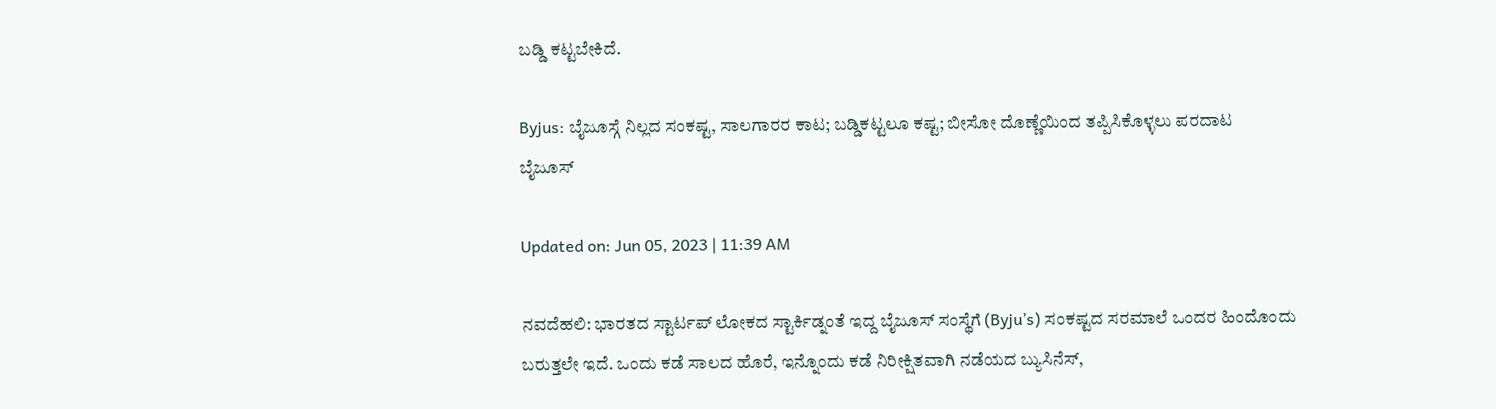ಬಡ್ಡಿ ಕಟ್ಟಬೇಕಿದೆ.

Byjus: ಬೈಜೂಸ್ಗೆ ನಿಲ್ಲದ ಸಂಕಷ್ಟ, ಸಾಲಗಾರರ ಕಾಟ; ಬಡ್ಡಿಕಟ್ಟಲೂ ಕಷ್ಟ; ಬೀಸೋ ದೊಣ್ಣೆಯಿಂದ ತಪ್ಪಿಸಿಕೊಳ್ಳಲು ಪರದಾಟ
ಬೈಜೂಸ್

Updated on: Jun 05, 2023 | 11:39 AM

ನವದೆಹಲಿ: ಭಾರತದ ಸ್ಟಾರ್ಟಪ್ ಲೋಕದ ಸ್ಟಾರ್ಕಿಡ್ನಂತೆ ಇದ್ದ ಬೈಜೂಸ್ ಸಂಸ್ಥೆಗೆ (Byju’s) ಸಂಕಷ್ಟದ ಸರಮಾಲೆ ಒಂದರ ಹಿಂದೊಂದು ಬರುತ್ತಲೇ ಇದೆ. ಒಂದು ಕಡೆ ಸಾಲದ ಹೊರೆ, ಇನ್ನೊಂದು ಕಡೆ ನಿರೀಕ್ಷಿತವಾಗಿ ನಡೆಯದ ಬ್ಯುಸಿನೆಸ್,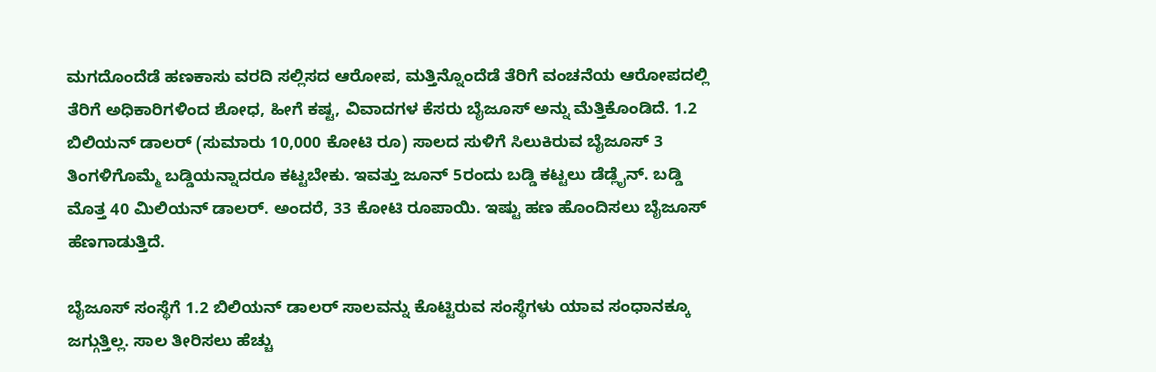ಮಗದೊಂದೆಡೆ ಹಣಕಾಸು ವರದಿ ಸಲ್ಲಿಸದ ಆರೋಪ, ಮತ್ತಿನ್ನೊಂದೆಡೆ ತೆರಿಗೆ ವಂಚನೆಯ ಆರೋಪದಲ್ಲಿ ತೆರಿಗೆ ಅಧಿಕಾರಿಗಳಿಂದ ಶೋಧ, ಹೀಗೆ ಕಷ್ಟ, ವಿವಾದಗಳ ಕೆಸರು ಬೈಜೂಸ್ ಅನ್ನು ಮೆತ್ತಿಕೊಂಡಿದೆ. 1.2 ಬಿಲಿಯನ್ ಡಾಲರ್ (ಸುಮಾರು 10,000 ಕೋಟಿ ರೂ) ಸಾಲದ ಸುಳಿಗೆ ಸಿಲುಕಿರುವ ಬೈಜೂಸ್ 3 ತಿಂಗಳಿಗೊಮ್ಮೆ ಬಡ್ಡಿಯನ್ನಾದರೂ ಕಟ್ಟಬೇಕು. ಇವತ್ತು ಜೂನ್ 5ರಂದು ಬಡ್ಡಿ ಕಟ್ಟಲು ಡೆಡ್ಲೈನ್. ಬಡ್ಡಿ ಮೊತ್ತ 40 ಮಿಲಿಯನ್ ಡಾಲರ್. ಅಂದರೆ, 33 ಕೋಟಿ ರೂಪಾಯಿ. ಇಷ್ಟು ಹಣ ಹೊಂದಿಸಲು ಬೈಜೂಸ್ ಹೆಣಗಾಡುತ್ತಿದೆ.

ಬೈಜೂಸ್ ಸಂಸ್ಥೆಗೆ 1.2 ಬಿಲಿಯನ್ ಡಾಲರ್ ಸಾಲವನ್ನು ಕೊಟ್ಟಿರುವ ಸಂಸ್ಥೆಗಳು ಯಾವ ಸಂಧಾನಕ್ಕೂ ಜಗ್ಗುತ್ತಿಲ್ಲ. ಸಾಲ ತೀರಿಸಲು ಹೆಚ್ಚು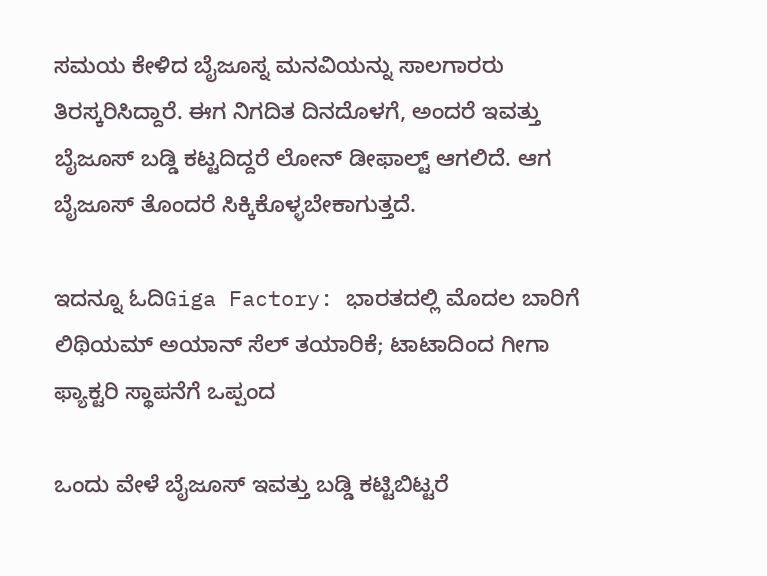ಸಮಯ ಕೇಳಿದ ಬೈಜೂಸ್ನ ಮನವಿಯನ್ನು ಸಾಲಗಾರರು ತಿರಸ್ಕರಿಸಿದ್ದಾರೆ. ಈಗ ನಿಗದಿತ ದಿನದೊಳಗೆ, ಅಂದರೆ ಇವತ್ತು ಬೈಜೂಸ್ ಬಡ್ಡಿ ಕಟ್ಟದಿದ್ದರೆ ಲೋನ್ ಡೀಫಾಲ್ಟ್ ಆಗಲಿದೆ. ಆಗ ಬೈಜೂಸ್ ತೊಂದರೆ ಸಿಕ್ಕಿಕೊಳ್ಳಬೇಕಾಗುತ್ತದೆ.

ಇದನ್ನೂ ಓದಿGiga Factory: ಭಾರತದಲ್ಲಿ ಮೊದಲ ಬಾರಿಗೆ ಲಿಥಿಯಮ್ ಅಯಾನ್ ಸೆಲ್ ತಯಾರಿಕೆ; ಟಾಟಾದಿಂದ ಗೀಗಾ ಫ್ಯಾಕ್ಟರಿ ಸ್ಥಾಪನೆಗೆ ಒಪ್ಪಂದ

ಒಂದು ವೇಳೆ ಬೈಜೂಸ್ ಇವತ್ತು ಬಡ್ಡಿ ಕಟ್ಟಿಬಿಟ್ಟರೆ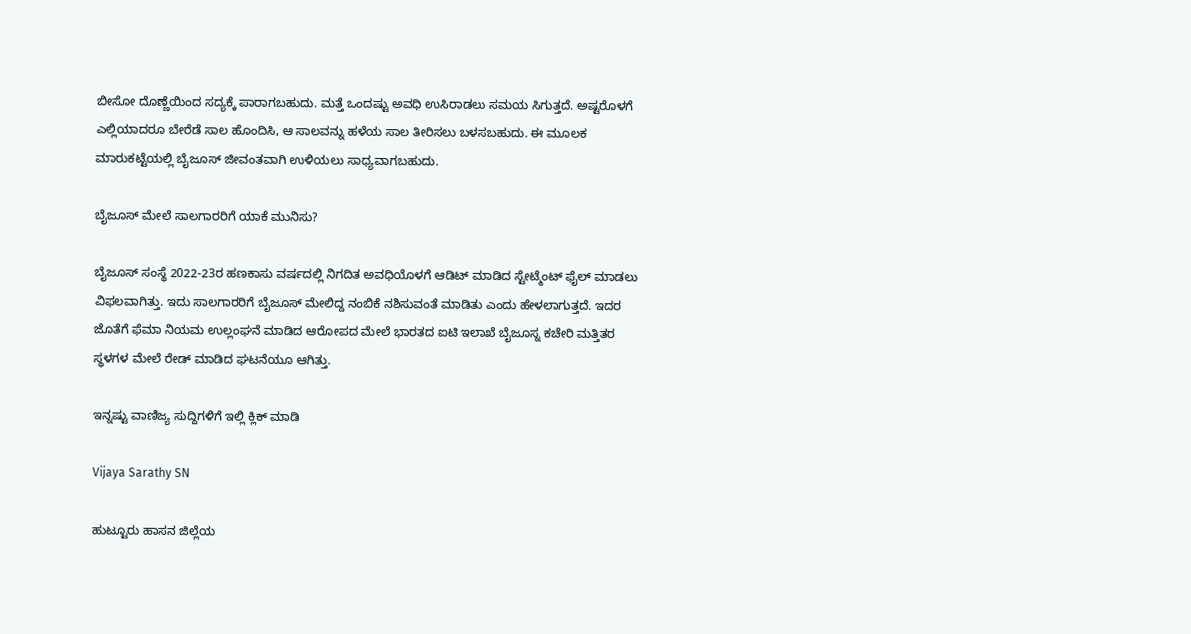ಬೀಸೋ ದೊಣ್ಣೆಯಿಂದ ಸದ್ಯಕ್ಕೆ ಪಾರಾಗಬಹುದು. ಮತ್ತೆ ಒಂದಷ್ಟು ಅವಧಿ ಉಸಿರಾಡಲು ಸಮಯ ಸಿಗುತ್ತದೆ. ಅಷ್ಟರೊಳಗೆ ಎಲ್ಲಿಯಾದರೂ ಬೇರೆಡೆ ಸಾಲ ಹೊಂದಿಸಿ, ಆ ಸಾಲವನ್ನು ಹಳೆಯ ಸಾಲ ತೀರಿಸಲು ಬಳಸಬಹುದು. ಈ ಮೂಲಕ ಮಾರುಕಟ್ಟೆಯಲ್ಲಿ ಬೈಜೂಸ್ ಜೀವಂತವಾಗಿ ಉಳಿಯಲು ಸಾಧ್ಯವಾಗಬಹುದು.

ಬೈಜೂಸ್ ಮೇಲೆ ಸಾಲಗಾರರಿಗೆ ಯಾಕೆ ಮುನಿಸು?

ಬೈಜೂಸ್ ಸಂಸ್ಥೆ 2022-23ರ ಹಣಕಾಸು ವರ್ಷದಲ್ಲಿ ನಿಗದಿತ ಅವಧಿಯೊಳಗೆ ಆಡಿಟ್ ಮಾಡಿದ ಸ್ಟೇಟ್ಮೆಂಟ್ ಫೈಲ್ ಮಾಡಲು ವಿಫಲವಾಗಿತ್ತು. ಇದು ಸಾಲಗಾರರಿಗೆ ಬೈಜೂಸ್ ಮೇಲಿದ್ದ ನಂಬಿಕೆ ನಶಿಸುವಂತೆ ಮಾಡಿತು ಎಂದು ಹೇಳಲಾಗುತ್ತದೆ. ಇದರ ಜೊತೆಗೆ ಫೆಮಾ ನಿಯಮ ಉಲ್ಲಂಘನೆ ಮಾಡಿದ ಆರೋಪದ ಮೇಲೆ ಭಾರತದ ಐಟಿ ಇಲಾಖೆ ಬೈಜೂಸ್ನ ಕಚೇರಿ ಮತ್ತಿತರ ಸ್ಥಳಗಳ ಮೇಲೆ ರೇಡ್ ಮಾಡಿದ ಘಟನೆಯೂ ಆಗಿತ್ತು.

ಇನ್ನಷ್ಟು ವಾಣಿಜ್ಯ ಸುದ್ದಿಗಳಿಗೆ ಇಲ್ಲಿ ಕ್ಲಿಕ್ ಮಾಡಿ

Vijaya Sarathy SN

ಹುಟ್ಟೂರು ಹಾಸನ ಜಿಲ್ಲೆಯ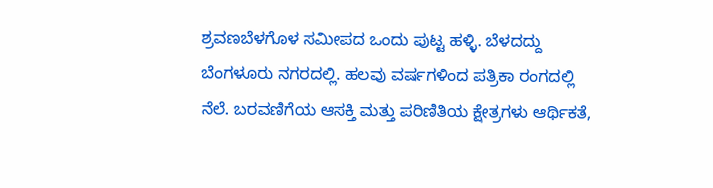ಶ್ರವಣಬೆಳಗೊಳ ಸಮೀಪದ ಒಂದು ಪುಟ್ಟ ಹಳ್ಳಿ. ಬೆಳದದ್ದು ಬೆಂಗಳೂರು ನಗರದಲ್ಲಿ. ಹಲವು ವರ್ಷಗಳಿಂದ ಪತ್ರಿಕಾ ರಂಗದಲ್ಲಿ ನೆಲೆ. ಬರವಣಿಗೆಯ ಆಸಕ್ತಿ ಮತ್ತು ಪರಿಣಿತಿಯ ಕ್ಷೇತ್ರಗಳು ಆರ್ಥಿಕತೆ,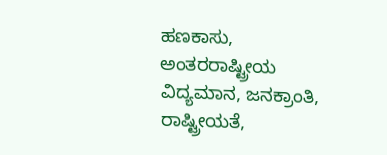ಹಣಕಾಸು, ಅಂತರರಾಷ್ಟ್ರೀಯ ವಿದ್ಯಮಾನ, ಜನಕ್ರಾಂತಿ, ರಾಷ್ಟ್ರೀಯತೆ,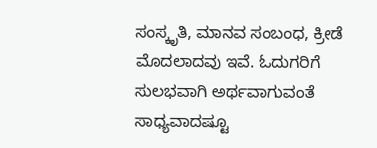ಸಂಸ್ಕೃತಿ, ಮಾನವ ಸಂಬಂಧ, ಕ್ರೀಡೆ ಮೊದಲಾದವು ಇವೆ. ಓದುಗರಿಗೆ ಸುಲಭವಾಗಿ ಅರ್ಥವಾಗುವಂತೆ ಸಾಧ್ಯವಾದಷ್ಟೂ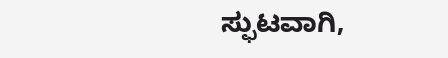ಸ್ಫುಟವಾಗಿ,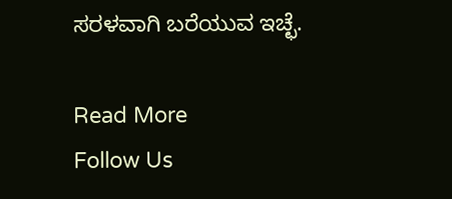ಸರಳವಾಗಿ ಬರೆಯುವ ಇಚ್ಛೆ.

Read More
Follow Us